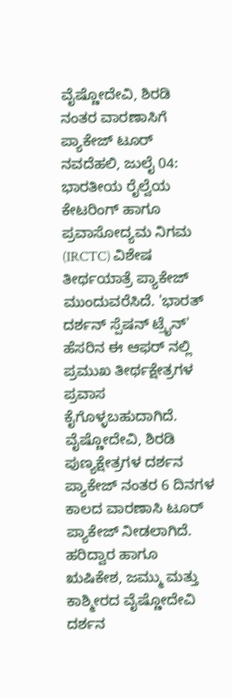ವೈಷ್ಣೋದೇವಿ, ಶಿರಡಿ ನಂತರ ವಾರಣಾಸಿಗೆ ಪ್ಯಾಕೇಜ್ ಟೂರ್
ನವದೆಹಲಿ, ಜುಲೈ 04: ಭಾರತೀಯ ರೈಲ್ವೆಯ ಕೇಟರಿಂಗ್ ಹಾಗೂ ಪ್ರವಾಸೋದ್ಯಮ ನಿಗಮ (IRCTC) ವಿಶೇಷ ತೀರ್ಥಯಾತ್ರೆ ಪ್ಯಾಕೇಜ್ ಮುಂದುವರೆಸಿದೆ. 'ಭಾರತ್ ದರ್ಶನ್ ಸ್ಪೆಷನ್ ಟ್ರೈನ್' ಹೆಸರಿನ ಈ ಆಫರ್ ನಲ್ಲಿ ಪ್ರಮುಖ ತೀರ್ಥಕ್ಷೇತ್ರಗಳ ಪ್ರವಾಸ ಕೈಗೊಳ್ಳಬಹುದಾಗಿದೆ. ವೈಷ್ಣೋದೇವಿ, ಶಿರಡಿ ಪುಣ್ಯಕ್ಷೇತ್ರಗಳ ದರ್ಶನ ಪ್ಯಾಕೇಜ್ ನಂತರ 6 ದಿನಗಳ ಕಾಲದ ವಾರಣಾಸಿ ಟೂರ್ ಪ್ಯಾಕೇಜ್ ನೀಡಲಾಗಿದೆ.
ಹರಿದ್ವಾರ ಹಾಗೂ ಋಷಿಕೇಶ, ಜಮ್ಮು ಮತ್ತು ಕಾಶ್ಮೀರದ ವೈಷ್ಣೋದೇವಿ ದರ್ಶನ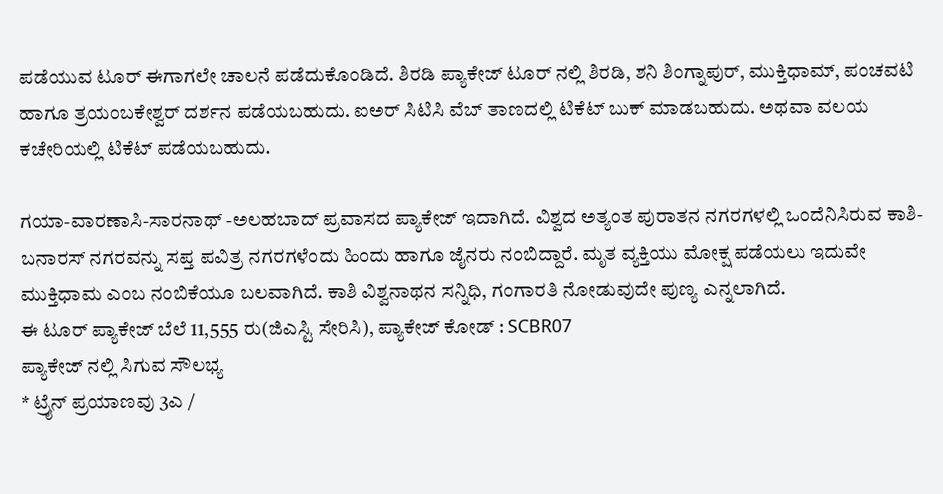ಪಡೆಯುವ ಟೂರ್ ಈಗಾಗಲೇ ಚಾಲನೆ ಪಡೆದುಕೊಂಡಿದೆ. ಶಿರಡಿ ಪ್ಯಾಕೇಜ್ ಟೂರ್ ನಲ್ಲಿ ಶಿರಡಿ, ಶನಿ ಶಿಂಗ್ನಾಪುರ್, ಮುಕ್ತಿಧಾಮ್, ಪಂಚವಟಿ ಹಾಗೂ ತ್ರಯಂಬಕೇಶ್ವರ್ ದರ್ಶನ ಪಡೆಯಬಹುದು. ಐಅರ್ ಸಿಟಿಸಿ ವೆಬ್ ತಾಣದಲ್ಲಿ ಟಿಕೆಟ್ ಬುಕ್ ಮಾಡಬಹುದು. ಅಥವಾ ವಲಯ ಕಚೇರಿಯಲ್ಲಿ ಟಿಕೆಟ್ ಪಡೆಯಬಹುದು.

ಗಯಾ-ವಾರಣಾಸಿ-ಸಾರನಾಥ್ -ಅಲಹಬಾದ್ ಪ್ರವಾಸದ ಪ್ಯಾಕೇಜ್ ಇದಾಗಿದೆ. ವಿಶ್ವದ ಅತ್ಯಂತ ಪುರಾತನ ನಗರಗಳಲ್ಲಿ ಒಂದೆನಿಸಿರುವ ಕಾಶಿ-ಬನಾರಸ್ ನಗರವನ್ನು ಸಪ್ತ ಪವಿತ್ರ ನಗರಗಳೆಂದು ಹಿಂದು ಹಾಗೂ ಜೈನರು ನಂಬಿದ್ದಾರೆ. ಮೃತ ವ್ಯಕ್ತಿಯು ಮೋಕ್ಷ ಪಡೆಯಲು ಇದುವೇ ಮುಕ್ತಿಧಾಮ ಎಂಬ ನಂಬಿಕೆಯೂ ಬಲವಾಗಿದೆ. ಕಾಶಿ ವಿಶ್ವನಾಥನ ಸನ್ನಿಧಿ, ಗಂಗಾರತಿ ನೋಡುವುದೇ ಪುಣ್ಯ ಎನ್ನಲಾಗಿದೆ.
ಈ ಟೂರ್ ಪ್ಯಾಕೇಜ್ ಬೆಲೆ 11,555 ರು(ಜಿಎಸ್ಟಿ ಸೇರಿಸಿ), ಪ್ಯಾಕೇಜ್ ಕೋಡ್ : SCBR07
ಪ್ಯಾಕೇಜ್ ನಲ್ಲಿ ಸಿಗುವ ಸೌಲಭ್ಯ
* ಟ್ರೈನ್ ಪ್ರಯಾಣವು 3ಎ /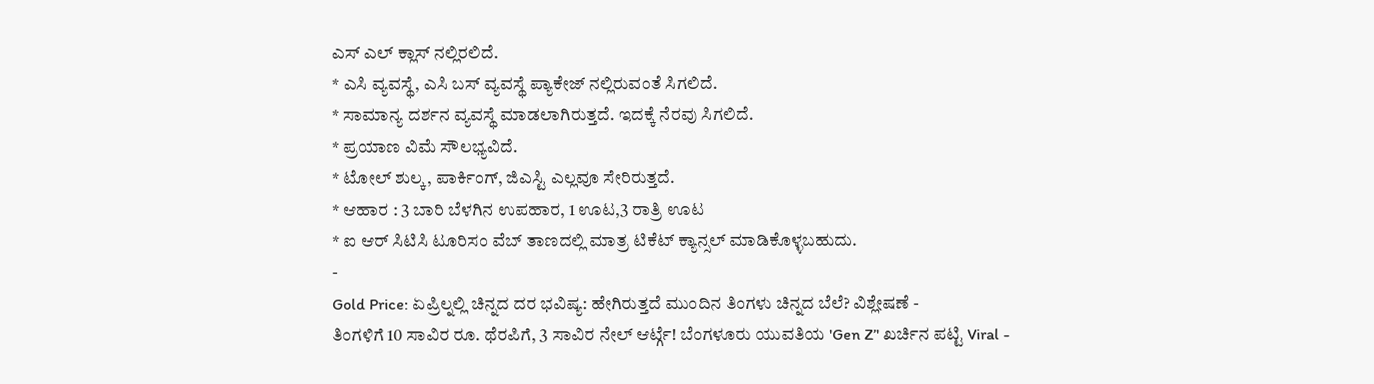ಎಸ್ ಎಲ್ ಕ್ಲಾಸ್ ನಲ್ಲಿರಲಿದೆ.
* ಎಸಿ ವ್ಯವಸ್ಥೆ, ಎಸಿ ಬಸ್ ವ್ಯವಸ್ಥೆ ಪ್ಯಾಕೇಜ್ ನಲ್ಲಿರುವಂತೆ ಸಿಗಲಿದೆ.
* ಸಾಮಾನ್ಯ ದರ್ಶನ ವ್ಯವಸ್ಥೆ ಮಾಡಲಾಗಿರುತ್ತದೆ. ಇದಕ್ಕೆ ನೆರವು ಸಿಗಲಿದೆ.
* ಪ್ರಯಾಣ ವಿಮೆ ಸೌಲಭ್ಯವಿದೆ.
* ಟೋಲ್ ಶುಲ್ಕ, ಪಾರ್ಕಿಂಗ್, ಜಿಎಸ್ಟಿ ಎಲ್ಲವೂ ಸೇರಿರುತ್ತದೆ.
* ಆಹಾರ : 3 ಬಾರಿ ಬೆಳಗಿನ ಉಪಹಾರ, 1 ಊಟ,3 ರಾತ್ರಿ ಊಟ
* ಐ ಆರ್ ಸಿಟಿಸಿ ಟೂರಿಸಂ ವೆಬ್ ತಾಣದಲ್ಲಿ ಮಾತ್ರ ಟಿಕೆಟ್ ಕ್ಯಾನ್ಸಲ್ ಮಾಡಿಕೊಳ್ಳಬಹುದು.
-
Gold Price: ಏಪ್ರಿಲ್ನಲ್ಲಿ ಚಿನ್ನದ ದರ ಭವಿಷ್ಯ: ಹೇಗಿರುತ್ತದೆ ಮುಂದಿನ ತಿಂಗಳು ಚಿನ್ನದ ಬೆಲೆ? ವಿಶ್ಲೇಷಣೆ -
ತಿಂಗಳಿಗೆ 10 ಸಾವಿರ ರೂ. ಥೆರಪಿಗೆ, 3 ಸಾವಿರ ನೇಲ್ ಆರ್ಟ್ಗೆ! ಬೆಂಗಳೂರು ಯುವತಿಯ 'Gen Z’' ಖರ್ಚಿನ ಪಟ್ಟಿ Viral -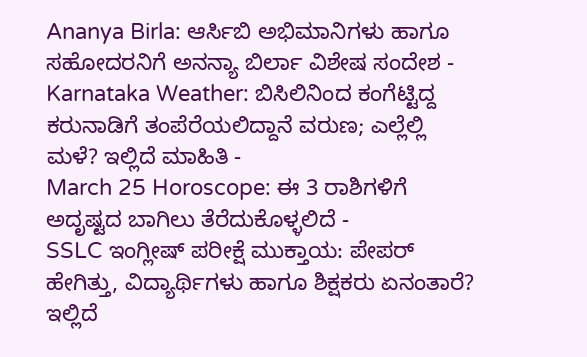Ananya Birla: ಆರ್ಸಿಬಿ ಅಭಿಮಾನಿಗಳು ಹಾಗೂ ಸಹೋದರನಿಗೆ ಅನನ್ಯಾ ಬಿರ್ಲಾ ವಿಶೇಷ ಸಂದೇಶ -
Karnataka Weather: ಬಿಸಿಲಿನಿಂದ ಕಂಗೆಟ್ಟಿದ್ದ ಕರುನಾಡಿಗೆ ತಂಪೆರೆಯಲಿದ್ದಾನೆ ವರುಣ; ಎಲ್ಲೆಲ್ಲಿ ಮಳೆ? ಇಲ್ಲಿದೆ ಮಾಹಿತಿ -
March 25 Horoscope: ಈ 3 ರಾಶಿಗಳಿಗೆ ಅದೃಷ್ಟದ ಬಾಗಿಲು ತೆರೆದುಕೊಳ್ಳಲಿದೆ -
SSLC ಇಂಗ್ಲೀಷ್ ಪರೀಕ್ಷೆ ಮುಕ್ತಾಯ: ಪೇಪರ್ ಹೇಗಿತ್ತು, ವಿದ್ಯಾರ್ಥಿಗಳು ಹಾಗೂ ಶಿಕ್ಷಕರು ಏನಂತಾರೆ? ಇಲ್ಲಿದೆ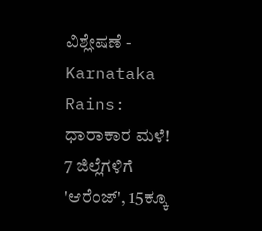ವಿಶ್ಲೇಷಣೆ -
Karnataka Rains: ಧಾರಾಕಾರ ಮಳೆ! 7 ಜಿಲ್ಲೆಗಳಿಗೆ 'ಆರೆಂಜ್', 15ಕ್ಕೂ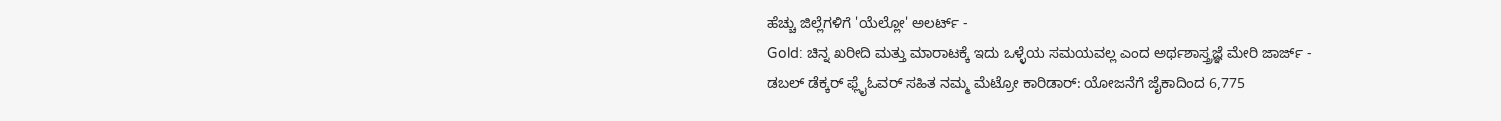ಹೆಚ್ಚು ಜಿಲ್ಲೆಗಳಿಗೆ 'ಯೆಲ್ಲೋ' ಅಲರ್ಟ್ -
Gold: ಚಿನ್ನ ಖರೀದಿ ಮತ್ತು ಮಾರಾಟಕ್ಕೆ ಇದು ಒಳ್ಳೆಯ ಸಮಯವಲ್ಲ ಎಂದ ಅರ್ಥಶಾಸ್ತ್ರಜ್ಞೆ ಮೇರಿ ಜಾರ್ಜ್ -
ಡಬಲ್ ಡೆಕ್ಕರ್ ಫ್ಲೈಓವರ್ ಸಹಿತ ನಮ್ಮ ಮೆಟ್ರೋ ಕಾರಿಡಾರ್: ಯೋಜನೆಗೆ ಜೈಕಾದಿಂದ 6,775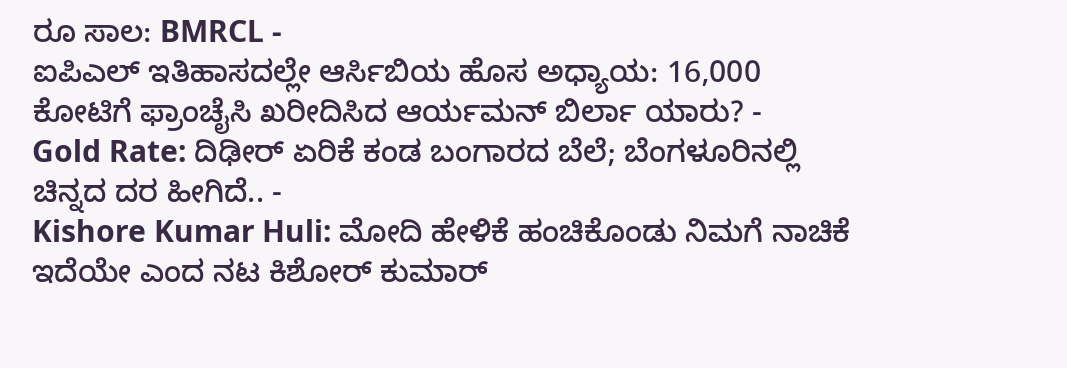ರೂ ಸಾಲ: BMRCL -
ಐಪಿಎಲ್ ಇತಿಹಾಸದಲ್ಲೇ ಆರ್ಸಿಬಿಯ ಹೊಸ ಅಧ್ಯಾಯ: 16,000 ಕೋಟಿಗೆ ಫ್ರಾಂಚೈಸಿ ಖರೀದಿಸಿದ ಆರ್ಯಮನ್ ಬಿರ್ಲಾ ಯಾರು? -
Gold Rate: ದಿಢೀರ್ ಏರಿಕೆ ಕಂಡ ಬಂಗಾರದ ಬೆಲೆ; ಬೆಂಗಳೂರಿನಲ್ಲಿ ಚಿನ್ನದ ದರ ಹೀಗಿದೆ.. -
Kishore Kumar Huli: ಮೋದಿ ಹೇಳಿಕೆ ಹಂಚಿಕೊಂಡು ನಿಮಗೆ ನಾಚಿಕೆ ಇದೆಯೇ ಎಂದ ನಟ ಕಿಶೋರ್ ಕುಮಾರ್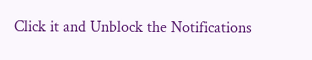Click it and Unblock the Notifications